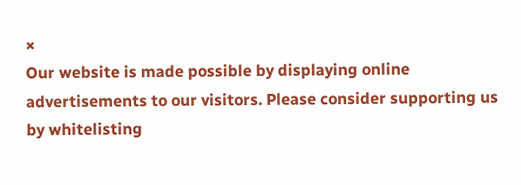×
Our website is made possible by displaying online advertisements to our visitors. Please consider supporting us by whitelisting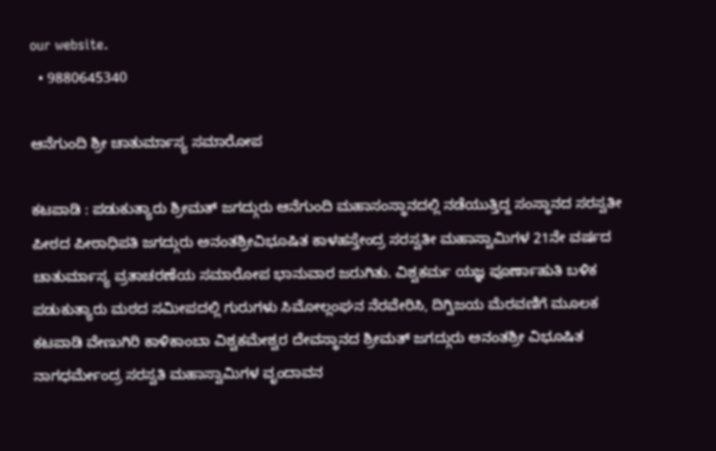our website.
  • 9880645340

ಆನೆಗುಂದಿ ಶ್ರೀ ಚಾತುರ್ಮಾಸ್ಯ ಸಮಾರೋಪ

ಕಟಪಾಡಿ : ಪಡುಕುತ್ಯಾರು ಶ್ರೀಮತ್ ಜಗದ್ಗುರು ಆನೆಗುಂದಿ ಮಹಾಸಂಸ್ಥಾನದಲ್ಲಿ ನಡೆಯುತ್ತಿದ್ದ ಸಂಸ್ಥಾನದ ಸರಸ್ವತೀ ಪೀಠದ ಪೀಠಾಧಿಪತಿ ಜಗದ್ಗುರು ಅನಂತಶ್ರೀವಿಭೂಷಿತ ಕಾಳಹಸ್ತೇಂದ್ರ ಸರಸ್ವತೀ ಮಹಾಸ್ವಾಮಿಗಳ 21ನೇ ವರ್ಷದ ಚಾತುರ್ಮಾಸ್ಯ ವ್ರತಾಚರಣೆಯ ಸಮಾರೋಪ ಭಾನುವಾರ ಜರುಗಿತು. ವಿಶ್ವಕರ್ಮ ಯಜ್ಞ ಪೂರ್ಣಾಹುತಿ ಬಳಿಕ ಪಡುಕುತ್ಯಾರು ಮಠದ ಸಮೀಪದಲ್ಲಿ ಗುರುಗಳು ಸಿಮೋಲ್ಲಂಘನ ನೆರವೇರಿಸಿ, ದಿಗ್ವಿಜಯ ಮೆರವಣಿಗೆ ಮೂಲಕ ಕಟಪಾಡಿ ವೇಣುಗಿರಿ ಕಾಳಿಕಾಂಬಾ ವಿಶ್ವಕಮೇಶ್ವರ ದೇವಸ್ಥಾನದ ಶ್ರೀಮತ್‌ ಜಗದ್ಗುರು ಅನಂತಶ್ರೀ ವಿಭೂಷಿತ ನಾಗಧರ್ಮೇಂದ್ರ ಸರಸ್ವತಿ ಮಹಾಸ್ವಾಮಿಗಳ ವೃಂದಾವನ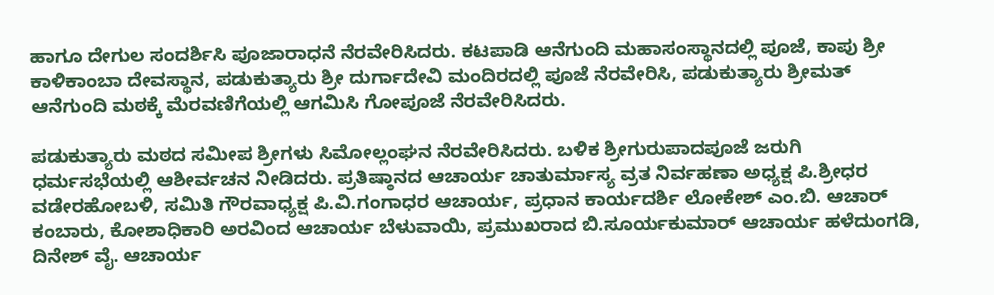ಹಾಗೂ ದೇಗುಲ ಸಂದರ್ಶಿಸಿ ಪೂಜಾರಾಧನೆ ನೆರವೇರಿಸಿದರು. ಕಟಪಾಡಿ ಆನೆಗುಂದಿ ಮಹಾಸಂಸ್ಥಾನದಲ್ಲಿ ಪೂಜೆ, ಕಾಪು ಶ್ರೀ ಕಾಳಿಕಾಂಬಾ ದೇವಸ್ಥಾನ, ಪಡುಕುತ್ಯಾರು ಶ್ರೀ ದುರ್ಗಾದೇವಿ ಮಂದಿರದಲ್ಲಿ ಪೂಜೆ ನೆರವೇರಿಸಿ, ಪಡುಕುತ್ಯಾರು ಶ್ರೀಮತ್ ಆನೆಗುಂದಿ ಮಠಕ್ಕೆ ಮೆರವಣಿಗೆಯಲ್ಲಿ ಆಗಮಿಸಿ ಗೋಪೂಜೆ ನೆರವೇರಿಸಿದರು.

ಪಡುಕುತ್ಯಾರು ಮಠದ ಸಮೀಪ ಶ್ರೀಗಳು ಸಿಮೋಲ್ಲಂಘನ ನೆರವೇರಿಸಿದರು. ಬಳಿಕ ಶ್ರೀಗುರುಪಾದಪೂಜೆ ಜರುಗಿ ಧರ್ಮಸಭೆಯಲ್ಲಿ ಆಶೀರ್ವಚನ ನೀಡಿದರು. ಪ್ರತಿಷ್ಠಾನದ ಆಚಾರ್ಯ ಚಾತುರ್ಮಾಸ್ಯ ವ್ರತ ನಿರ್ವಹಣಾ ಅಧ್ಯಕ್ಷ ಪಿ.ಶ್ರೀಧರ ವಡೇರಹೋಬಳಿ, ಸಮಿತಿ ಗೌರವಾಧ್ಯಕ್ಷ ಪಿ.ವಿ.ಗಂಗಾಧರ ಆಚಾರ್ಯ, ಪ್ರಧಾನ ಕಾರ್ಯದರ್ಶಿ ಲೋಕೇಶ್ ಎಂ.ಬಿ. ಆಚಾರ್ ಕಂಬಾರು, ಕೋಶಾಧಿಕಾರಿ ಅರವಿಂದ ಆಚಾರ್ಯ ಬೆಳುವಾಯಿ, ಪ್ರಮುಖರಾದ ಬಿ.ಸೂರ್ಯಕುಮಾ‌ರ್ ಆಚಾರ್ಯ ಹಳೆದುಂಗಡಿ, ದಿನೇಶ್ ವೈ. ಆಚಾರ್ಯ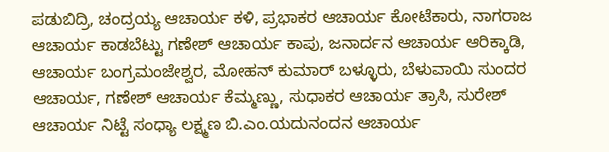ಪಡುಬಿದ್ರಿ, ಚಂದ್ರಯ್ಯ ಆಚಾರ್ಯ ಕಳಿ, ಪ್ರಭಾಕರ ಆಚಾರ್ಯ ಕೋಟೆಕಾರು, ನಾಗರಾಜ ಆಚಾರ್ಯ ಕಾಡಬೆಟ್ಟು ಗಣೇಶ್ ಆಚಾರ್ಯ ಕಾಪು, ಜನಾರ್ದನ ಆಚಾರ್ಯ ಆರಿಕ್ಕಾಡಿ, ಆಚಾರ್ಯ ಬಂಗ್ರಮಂಜೇಶ್ವರ, ಮೋಹನ್ ಕುಮಾರ್ ಬಳ್ಳೂರು, ಬೆಳುವಾಯಿ ಸುಂದರ ಆಚಾರ್ಯ, ಗಣೇಶ್‌ ಆಚಾರ್ಯ ಕೆಮ್ಮಣ್ಣು, ಸುಧಾಕರ ಆಚಾರ್ಯ ತ್ರಾಸಿ, ಸುರೇಶ್ ಆಚಾರ್ಯ ನಿಟ್ಟೆ ಸಂಧ್ಯಾ ಲಕ್ಷ್ಮಣ ಬಿ.ಎಂ.ಯದುನಂದನ ಆಚಾರ್ಯ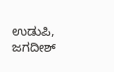ಉಡುಪಿ, ಜಗದೀಶ್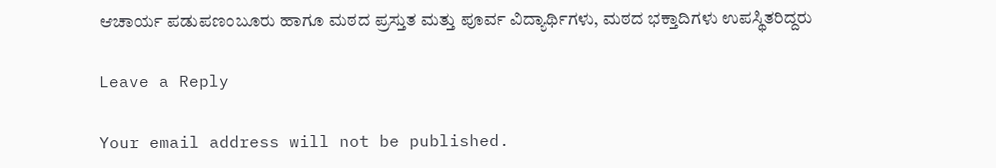ಆಚಾರ್ಯ ಪಡುಪಣಂಬೂರು ಹಾಗೂ ಮಠದ ಪ್ರಸ್ತುತ ಮತ್ತು ಪೂರ್ವ ವಿದ್ಯಾರ್ಥಿಗಳು, ಮಠದ ಭಕ್ತಾದಿಗಳು ಉಪಸ್ಥಿತರಿದ್ದರು

Leave a Reply

Your email address will not be published.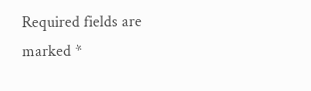Required fields are marked *